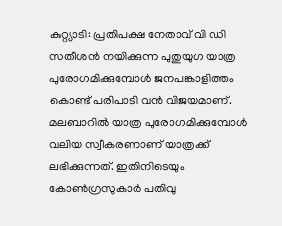കുറ്റ്യാടി: പ്രതിപക്ഷ നേതാവ് വി ഡി സതീശന്‍ നയിക്കുന്ന പുതുയുഗ യാത്ര പുരോഗമിക്കുമ്പോള്‍ ജനപങ്കാളിത്തം കൊണ്ട് പരിപാടി വന്‍ വിജയമാണ്. മലബാറില്‍ യാത്ര പുരോഗമിക്കുമ്പോള്‍ വലിയ സ്വീകരണാണ് യാത്രക്ക് ലഭിക്കുന്നത്. ഇതിനിടെയും കോണ്‍ഗ്രസുകാര്‍ പതിവു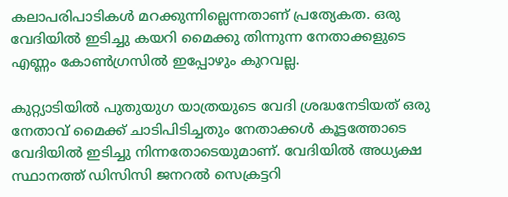കലാപരിപാടികള്‍ മറക്കുന്നില്ലെന്നതാണ് പ്രത്യേകത. ഒരു വേദിയില്‍ ഇടിച്ചു കയറി മൈക്കു തിന്നുന്ന നേതാക്കളുടെ എണ്ണം കോണ്‍ഗ്രസില്‍ ഇപ്പോഴും കുറവല്ല.

കുറ്റ്യാടിയില്‍ പുതുയുഗ യാത്രയുടെ വേദി ശ്രദ്ധനേടിയത് ഒരു നേതാവ് മൈക്ക് ചാടിപിടിച്ചതും നേതാക്കള്‍ കൂട്ടത്തോടെ വേദിയില്‍ ഇടിച്ചു നിന്നതോടെയുമാണ്. വേദിയില്‍ അധ്യക്ഷ സ്ഥാനത്ത് ഡിസിസി ജനറല്‍ സെക്രട്ടറി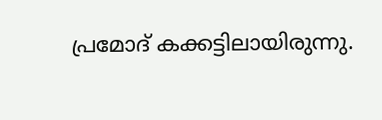പ്രമോദ് കക്കട്ടിലായിരുന്നു.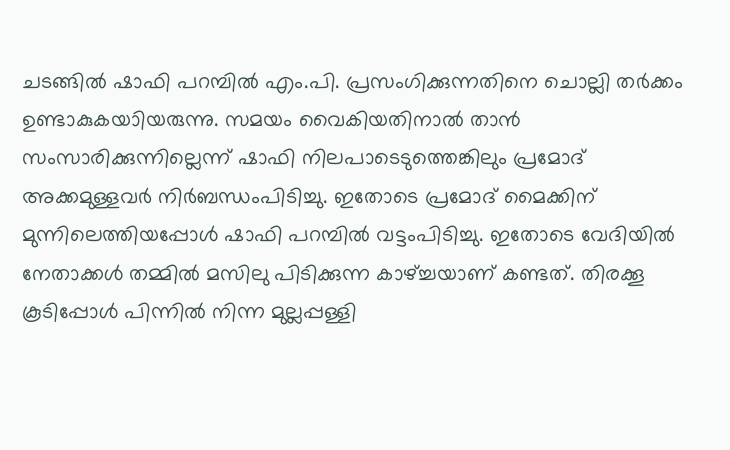ചടങ്ങില്‍ ഷാഫി പറമ്പില്‍ എം.പി. പ്രസംഗിക്കുന്നതിനെ ചൊല്ലി തര്‍ക്കം ഉണ്ടാകുകയാിയരുന്നു. സമയം വൈകിയതിനാല്‍ താന്‍ സംസാരിക്കുന്നില്ലെന്ന് ഷാഫി നിലപാടെടുത്തെങ്കിലും പ്രമോദ് അക്കമുള്ളവര്‍ നിര്‍ബന്ധംപിടിച്ചു. ഇതോടെ പ്രമോദ് മൈക്കിന് മുന്നിലെത്തിയപ്പോള്‍ ഷാഫി പറമ്പില്‍ വട്ടംപിടിച്ചു. ഇതോടെ വേദിയില്‍ നേതാക്കള്‍ തമ്മില്‍ മസിലു പിടിക്കുന്ന കാഴ്ച്ചയാണ് കണ്ടത്. തിരക്കൂ കൂടിപ്പോള്‍ പിന്നില്‍ നിന്ന മുല്ലപ്പള്ളി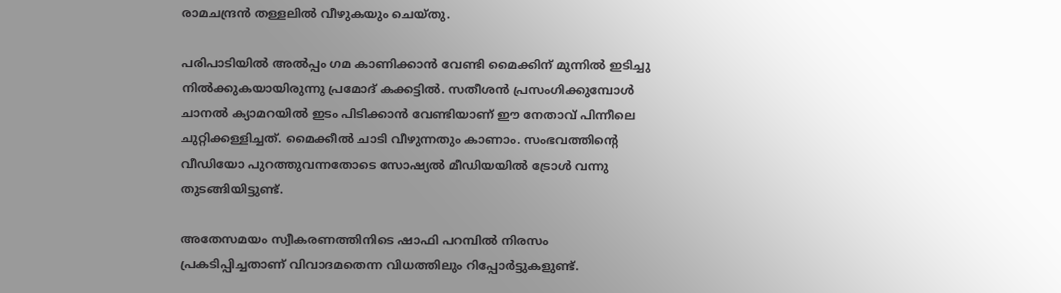രാമചന്ദ്രന്‍ തള്ളലില്‍ വീഴുകയും ചെയ്തു.

പരിപാടിയില്‍ അല്‍പ്പം ഗമ കാണിക്കാന്‍ വേണ്ടി മൈക്കിന് മുന്നില്‍ ഇടിച്ചു നില്‍ക്കുകയായിരുന്നു പ്രമോദ് കക്കട്ടില്‍. സതീശന്‍ പ്രസംഗിക്കുമ്പോള്‍ ചാനല്‍ ക്യാമറയില്‍ ഇടം പിടിക്കാന്‍ വേണ്ടിയാണ് ഈ നേതാവ് പിന്നീലെ ചുറ്റിക്കള്ളിച്ചത്. മൈക്കീല്‍ ചാടി വീഴുന്നതും കാണാം. സംഭവത്തിന്റെ വീഡിയോ പുറത്തുവന്നതോടെ സോഷ്യല്‍ മീഡിയയില്‍ ട്രോള്‍ വന്നു തുടങ്ങിയിട്ടുണ്ട്.

അതേസമയം സ്വീകരണത്തിനിടെ ഷാഫി പറമ്പില്‍ നിരസം പ്രകടിപ്പിച്ചതാണ് വിവാദമതെന്ന വിധത്തിലും റിപ്പോര്‍ട്ടുകളുണ്ട്.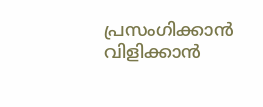പ്രസംഗിക്കാന്‍ വിളിക്കാന്‍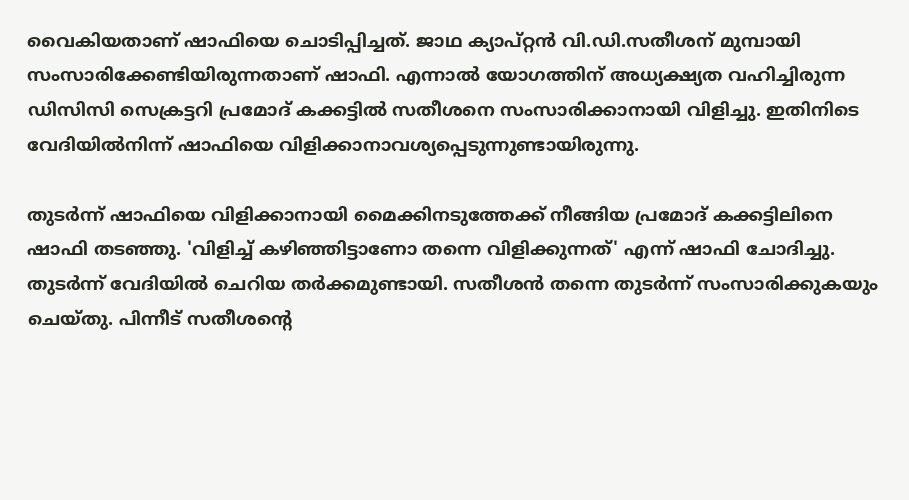വൈകിയതാണ് ഷാഫിയെ ചൊടിപ്പിച്ചത്. ജാഥ ക്യാപ്റ്റന്‍ വി.ഡി.സതീശന് മുമ്പായി സംസാരിക്കേണ്ടിയിരുന്നതാണ് ഷാഫി. എന്നാല്‍ യോഗത്തിന് അധ്യക്ഷ്യത വഹിച്ചിരുന്ന ഡിസിസി സെക്രട്ടറി പ്രമോദ് കക്കട്ടില്‍ സതീശനെ സംസാരിക്കാനായി വിളിച്ചു. ഇതിനിടെ വേദിയില്‍നിന്ന് ഷാഫിയെ വിളിക്കാനാവശ്യപ്പെടുന്നുണ്ടായിരുന്നു.

തുടര്‍ന്ന് ഷാഫിയെ വിളിക്കാനായി മൈക്കിനടുത്തേക്ക് നീങ്ങിയ പ്രമോദ് കക്കട്ടിലിനെ ഷാഫി തടഞ്ഞു. 'വിളിച്ച് കഴിഞ്ഞിട്ടാണോ തന്നെ വിളിക്കുന്നത്' എന്ന് ഷാഫി ചോദിച്ചു. തുടര്‍ന്ന് വേദിയില്‍ ചെറിയ തര്‍ക്കമുണ്ടായി. സതീശന്‍ തന്നെ തുടര്‍ന്ന് സംസാരിക്കുകയും ചെയ്തു. പിന്നീട് സതീശന്റെ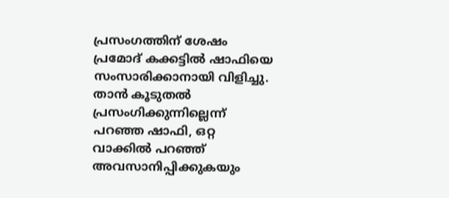പ്രസംഗത്തിന് ശേഷം പ്രമോദ് കക്കട്ടില്‍ ഷാഫിയെ സംസാരിക്കാനായി വിളിച്ചു. താന്‍ കൂടുതല്‍ പ്രസംഗിക്കുന്നില്ലെന്ന് പറഞ്ഞ ഷാഫി, ഒറ്റ വാക്കില്‍ പറഞ്ഞ് അവസാനിപ്പിക്കുകയും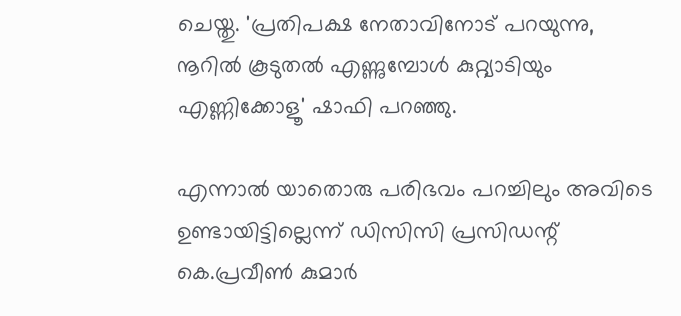ചെയ്തു. 'പ്രതിപക്ഷ നേതാവിനോട് പറയുന്നു, നൂറില്‍ കൂടുതല്‍ എണ്ണുമ്പോള്‍ കുറ്റ്യാടിയും എണ്ണിക്കോളൂ' ഷാഫി പറഞ്ഞു.

എന്നാല്‍ യാതൊരു പരിഭവം പറച്ചിലും അവിടെ ഉണ്ടായിട്ടില്ലെന്ന് ഡിസിസി പ്രസിഡന്റ് കെ.പ്രവീണ്‍ കുമാര്‍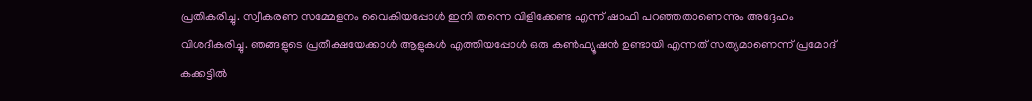പ്രതികരിച്ചു. സ്വീകരണ സമ്മേളനം വൈകിയപ്പോള്‍ ഇനി തന്നെ വിളിക്കേണ്ട എന്ന് ഷാഫി പറഞ്ഞതാണെന്നും അദ്ദേഹം വിശദീകരിച്ചു. ഞങ്ങളുടെ പ്രതീക്ഷയേക്കാള്‍ ആളുകള്‍ എത്തിയപ്പോള്‍ ഒരു കണ്‍ഫ്യൂഷന്‍ ഉണ്ടായി എന്നത് സത്യമാണെന്ന് പ്രമോദ് കക്കട്ടില്‍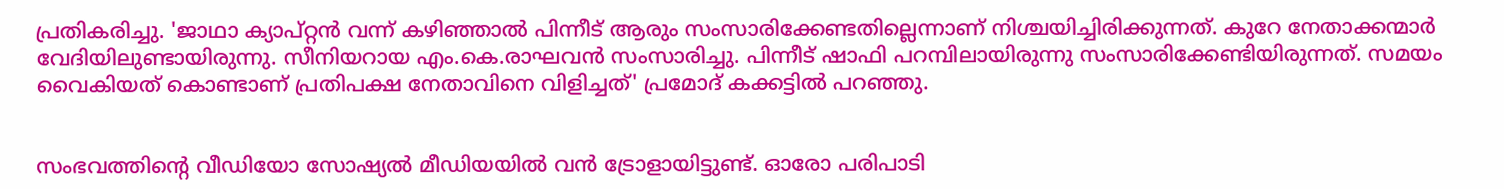പ്രതികരിച്ചു. 'ജാഥാ ക്യാപ്റ്റന്‍ വന്ന് കഴിഞ്ഞാല്‍ പിന്നീട് ആരും സംസാരിക്കേണ്ടതില്ലെന്നാണ് നിശ്ചയിച്ചിരിക്കുന്നത്. കുറേ നേതാക്കന്മാര്‍ വേദിയിലുണ്ടായിരുന്നു. സീനിയറായ എം.കെ.രാഘവന്‍ സംസാരിച്ചു. പിന്നീട് ഷാഫി പറമ്പിലായിരുന്നു സംസാരിക്കേണ്ടിയിരുന്നത്. സമയം വൈകിയത് കൊണ്ടാണ് പ്രതിപക്ഷ നേതാവിനെ വിളിച്ചത്' പ്രമോദ് കക്കട്ടില്‍ പറഞ്ഞു.


സംഭവത്തിന്റെ വീഡിയോ സോഷ്യല്‍ മീഡിയയില്‍ വന്‍ ട്രോളായിട്ടുണ്ട്. ഓരോ പരിപാടി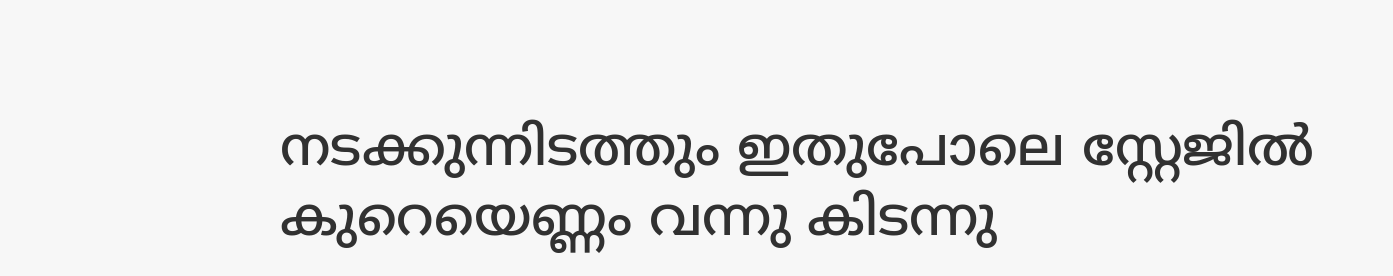നടക്കുന്നിടത്തും ഇതുപോലെ സ്റ്റേജില്‍ കുറെയെണ്ണം വന്നു കിടന്നു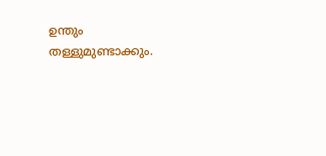ഉന്തും തള്ളുമുണ്ടാക്കും.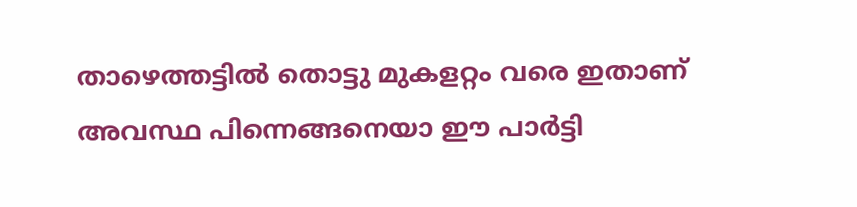താഴെത്തട്ടില്‍ തൊട്ടു മുകളറ്റം വരെ ഇതാണ് അവസ്ഥ പിന്നെങ്ങനെയാ ഈ പാര്‍ട്ടി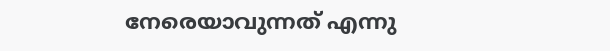നേരെയാവുന്നത് എന്നു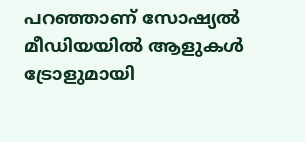പറഞ്ഞാണ് സോഷ്യല്‍ മീഡിയയില്‍ ആളുകള്‍ ട്രോളുമായി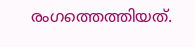രംഗത്തെത്തിയത്.